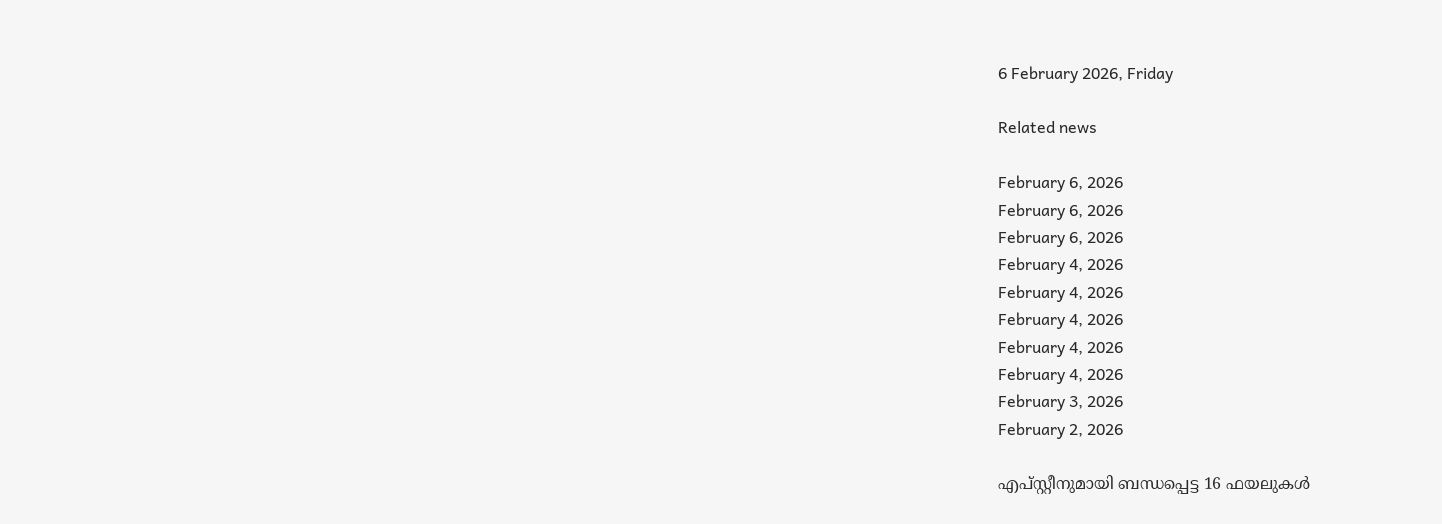6 February 2026, Friday

Related news

February 6, 2026
February 6, 2026
February 6, 2026
February 4, 2026
February 4, 2026
February 4, 2026
February 4, 2026
February 4, 2026
February 3, 2026
February 2, 2026

എപ്സ്റ്റീനുമായി ബന്ധപ്പെട്ട 16 ഫയലുകൾ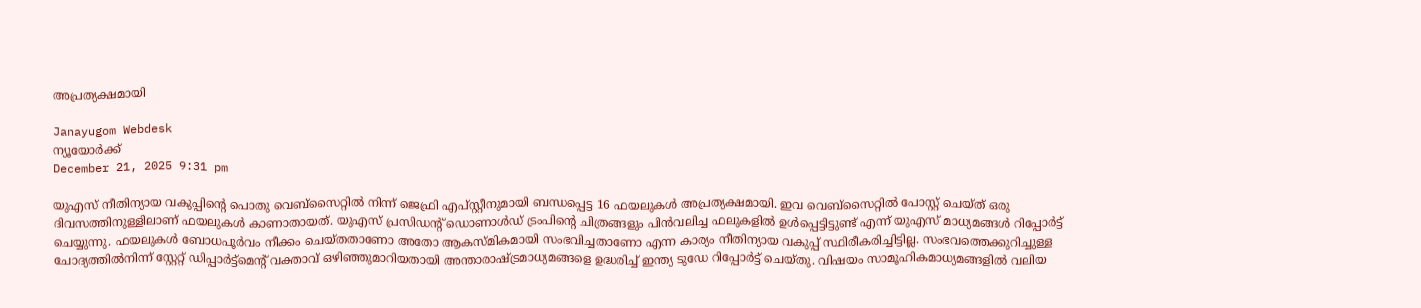അപ്രത്യക്ഷമായി

Janayugom Webdesk
ന്യൂയോർക്ക്
December 21, 2025 9:31 pm

യുഎസ് നീതിന്യായ വകുപ്പിന്റെ പൊതു വെബ്‌സൈറ്റിൽ നിന്ന് ‍ജെഫ്രി എപ്സ്റ്റീനുമായി ബന്ധപ്പെട്ട 16 ഫയലുകൾ അപ്രത്യക്ഷമായി. ഇവ വെബ്‌സൈറ്റിൽ പോസ്റ്റ് ചെയ്ത് ഒരു ദിവസത്തിനുള്ളിലാണ് ഫയലുകൾ കാണാതായത്. യുഎസ് പ്രസിഡന്റ് ഡൊണാൾഡ് ട്രംപിന്റെ ചിത്രങ്ങളും പിന്‍വലിച്ച ഫലുകളിൽ ഉൾപ്പെട്ടിട്ടുണ്ട് എന്ന് യുഎസ് മാധ്യമങ്ങള്‍ റിപ്പോര്‍ട്ട് ചെയ്യുന്നു. ഫയലുകൾ ബോധപൂർവം നീക്കം ചെയ്തതാണോ അതോ ആകസ്മികമായി സംഭവിച്ചതാണോ എന്ന കാര്യം നീതിന്യായ വകുപ്പ് സ്ഥിരീകരിച്ചിട്ടില്ല. സംഭവത്തെക്കുറിച്ചുള്ള ചോദ്യത്തിൽനിന്ന് സ്റ്റേറ്റ് ഡിപ്പാര്‍ട്ട്മെന്റ് വക്താവ് ഒഴിഞ്ഞുമാറിയതായി അന്താരാഷ്ട്രമാധ്യമങ്ങളെ ഉദ്ധരിച്ച് ഇന്ത്യ ടുഡേ റിപ്പോർട്ട് ചെയ്തു. വിഷയം സാമൂഹികമാധ്യമങ്ങളിൽ വലിയ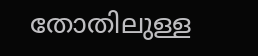തോതിലുള്ള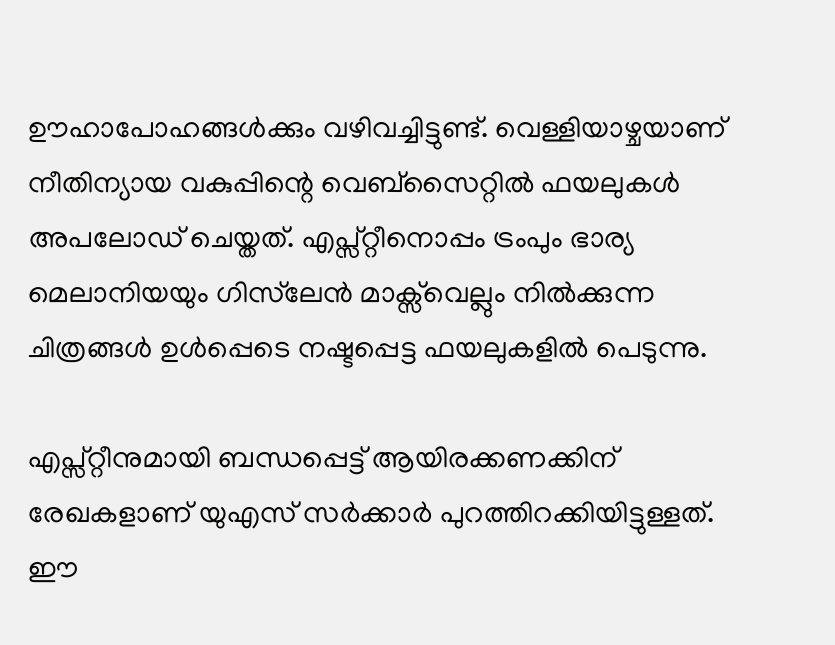ഊഹാപോഹങ്ങൾക്കും വഴിവച്ചിട്ടുണ്ട്. വെള്ളിയാഴ്ചയാണ് നീതിന്യായ വകുപ്പിന്റെ വെബ്‌സൈറ്റിൽ ഫയലുകൾ അപലോഡ് ചെയ്തത്. എപ്സ്റ്റീനൊപ്പം ട്രംപും ഭാര്യ മെലാനിയയും ഗിസ്‌ലേൻ മാക്സ്‍വെല്ലും നിൽക്കുന്ന ചിത്രങ്ങൾ ഉള്‍പ്പെടെ നഷ്ടപ്പെട്ട ഫയലുകളിൽ പെടുന്നു.

എപ്സ്റ്റീനുമായി ബന്ധപ്പെട്ട് ആയിരക്കണക്കിന് രേഖകളാണ് യുഎസ് സർക്കാർ പുറത്തിറക്കിയിട്ടുള്ളത്. ഈ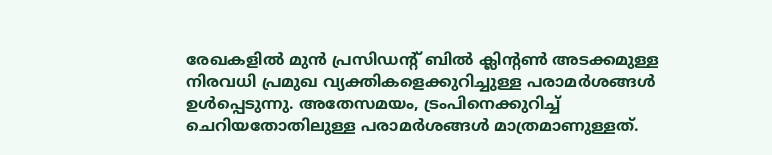രേഖകളിൽ മുൻ പ്രസിഡന്റ് ബിൽ ക്ലിന്റൺ അടക്കമുള്ള നിരവധി പ്രമുഖ വ്യക്തികളെക്കുറിച്ചുള്ള പരാമർശങ്ങൾ ഉൾപ്പെടുന്നു. അതേസമയം, ട്രംപിനെക്കുറിച്ച് ചെറിയതോതിലുള്ള പരാമർശങ്ങൾ മാത്രമാണുള്ളത്.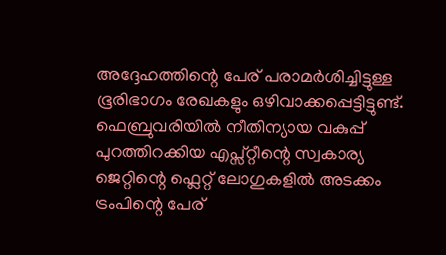അദ്ദേഹത്തിന്റെ പേര് പരാമർശിച്ചിട്ടുള്ള ഭൂരിഭാഗം രേഖകളും ഒഴിവാക്കപ്പെട്ടിട്ടുണ്ട്. ഫെബ്രുവരിയിൽ നീതിന്യായ വകുപ്പ് പുറത്തിറക്കിയ എപ്സ്റ്റീന്റെ സ്വകാര്യ ജെറ്റിന്റെ ഫ്ലെറ്റ് ലോഗുകളിൽ അടക്കം ട്രംപിന്റെ പേര്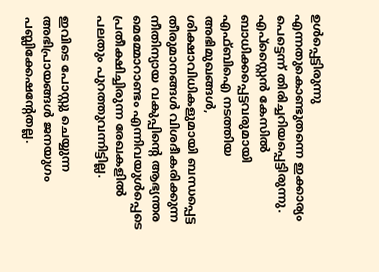ഉൾപ്പെട്ടിരുന്നു എന്നതുകൊണ്ടുതന്നെ ഇക്കാര്യം പെട്ടെന്ന് തിരിച്ചറിയപ്പെട്ടിരുന്നു.
എപ്‌സ്റ്റൈൻ കേസിൽ ബാധിക്കപ്പെട്ടവരുമായി എഫ്ബിഐ നടത്തിയ അഭിമുഖങ്ങൾ, ശിക്ഷാവിധികളുമായി ബന്ധപ്പെട്ട തീരുമാനങ്ങൾ വിശദീകരിക്കുന്ന നീതിന്യായ വകുപ്പിന്റെ ആഭ്യന്തര മെമ്മോറാണ്ടം എന്നിവയുൾപ്പെടെ പ്രതീക്ഷിച്ചിരുന്ന രേഖകളിൽ പലതും പുറത്തുവന്നിട്ടില്ല.

ഇവിടെ പോസ്റ്റു ചെയ്യുന്ന അഭിപ്രായങ്ങള്‍ ജനയുഗം പബ്ലിക്കേഷന്റേതല്ല.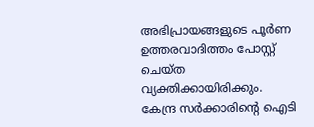അഭിപ്രായങ്ങളുടെ പൂര്‍ണ ഉത്തരവാദിത്തം പോസ്റ്റ് ചെയ്ത വ്യക്തിക്കായിരിക്കും. കേന്ദ്ര സര്‍ക്കാരിന്റെ ഐടി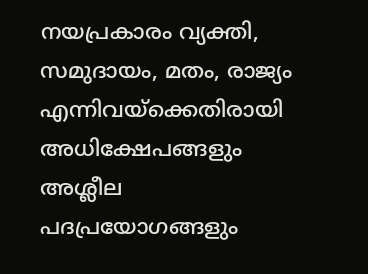നയപ്രകാരം വ്യക്തി, സമുദായം, മതം, രാജ്യം എന്നിവയ്‌ക്കെതിരായി അധിക്ഷേപങ്ങളും അശ്ലീല പദപ്രയോഗങ്ങളും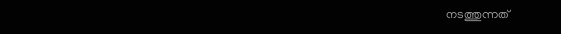നടത്തുന്നത്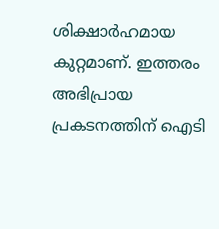ശിക്ഷാര്‍ഹമായ കുറ്റമാണ്. ഇത്തരം അഭിപ്രായ പ്രകടനത്തിന് ഐടി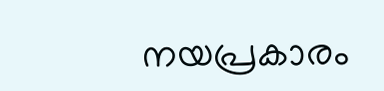നയപ്രകാരം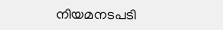നിയമനടപടി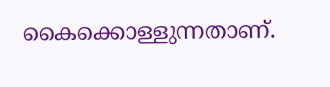കൈക്കൊള്ളുന്നതാണ്.